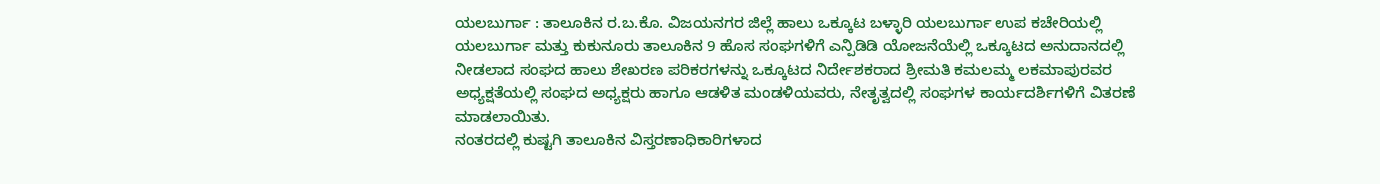ಯಲಬುರ್ಗಾ : ತಾಲೂಕಿನ ರ.ಬ.ಕೊ. ವಿಜಯನಗರ ಜಿಲ್ಲೆ ಹಾಲು ಒಕ್ಕೂಟ ಬಳ್ಳಾರಿ ಯಲಬುರ್ಗಾ ಉಪ ಕಚೇರಿಯಲ್ಲಿ ಯಲಬುರ್ಗಾ ಮತ್ತು ಕುಕುನೂರು ತಾಲೂಕಿನ 9 ಹೊಸ ಸಂಘಗಳಿಗೆ ಎನ್ಪಿಡಿಡಿ ಯೋಜನೆಯೆಲ್ಲಿ ಒಕ್ಕೂಟದ ಅನುದಾನದಲ್ಲಿ ನೀಡಲಾದ ಸಂಘದ ಹಾಲು ಶೇಖರಣ ಪರಿಕರಗಳನ್ನು ಒಕ್ಕೂಟದ ನಿರ್ದೇಶಕರಾದ ಶ್ರೀಮತಿ ಕಮಲಮ್ಮ ಲಕಮಾಪುರವರ ಅಧ್ಯಕ್ಷತೆಯಲ್ಲಿ ಸಂಘದ ಅಧ್ಯಕ್ಷರು ಹಾಗೂ ಆಡಳಿತ ಮಂಡಳಿಯವರು, ನೇತೃತ್ವದಲ್ಲಿ ಸಂಘಗಳ ಕಾರ್ಯದರ್ಶಿಗಳಿಗೆ ವಿತರಣೆ ಮಾಡಲಾಯಿತು.
ನಂತರದಲ್ಲಿ ಕುಷ್ಟಗಿ ತಾಲೂಕಿನ ವಿಸ್ತರಣಾಧಿಕಾರಿಗಳಾದ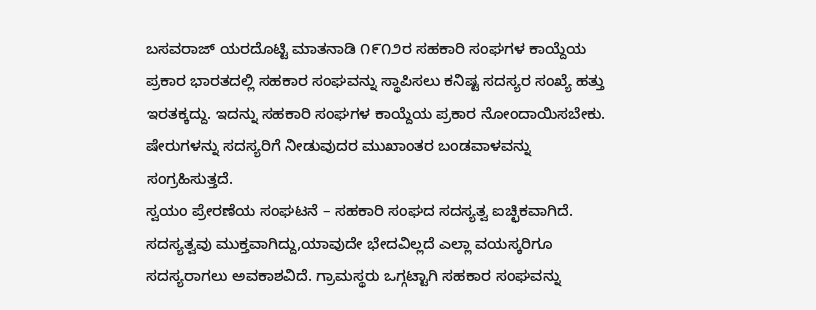ಬಸವರಾಜ್ ಯರದೊಟ್ಟಿ ಮಾತನಾಡಿ ೧೯೧೨ರ ಸಹಕಾರಿ ಸಂಘಗಳ ಕಾಯ್ದೆಯ ಪ್ರಕಾರ ಭಾರತದಲ್ಲಿ ಸಹಕಾರ ಸಂಘವನ್ನು ಸ್ಥಾಪಿಸಲು ಕನಿಷ್ಟ ಸದಸ್ಯರ ಸಂಖ್ಯೆ ಹತ್ತು ಇರತಕ್ಕದ್ದು. ಇದನ್ನು ಸಹಕಾರಿ ಸಂಘಗಳ ಕಾಯ್ದೆಯ ಪ್ರಕಾರ ನೋಂದಾಯಿಸಬೇಕು. ಷೇರುಗಳನ್ನು ಸದಸ್ಯರಿಗೆ ನೀಡುವುದರ ಮುಖಾಂತರ ಬಂಡವಾಳವನ್ನು ಸಂಗ್ರಹಿಸುತ್ತದೆ.
ಸ್ವಯಂ ಪ್ರೇರಣೆಯ ಸಂಘಟನೆ – ಸಹಕಾರಿ ಸಂಘದ ಸದಸ್ಯತ್ವ ಐಚ್ಛಿಕವಾಗಿದೆ. ಸದಸ್ಯತ್ವವು ಮುಕ್ತವಾಗಿದ್ದು,ಯಾವುದೇ ಭೇದವಿಲ್ಲದೆ ಎಲ್ಲಾ ವಯಸ್ಕರಿಗೂ ಸದಸ್ಯರಾಗಲು ಅವಕಾಶವಿದೆ. ಗ್ರಾಮಸ್ಥರು ಒಗ್ಗಟ್ಟಾಗಿ ಸಹಕಾರ ಸಂಘವನ್ನು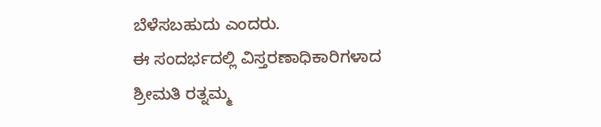ಬೆಳೆಸಬಹುದು ಎಂದರು.
ಈ ಸಂದರ್ಭದಲ್ಲಿ ವಿಸ್ತರಣಾಧಿಕಾರಿಗಳಾದ ಶ್ರೀಮತಿ ರತ್ನಮ್ಮ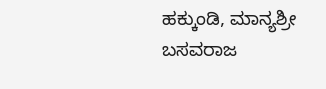ಹಕ್ಕುಂಡಿ, ಮಾನ್ಯಶ್ರೀ ಬಸವರಾಜ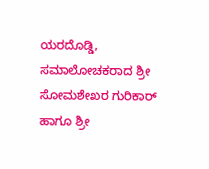ಯರದೊಡ್ಡಿ, ಸಮಾಲೋಚಕರಾದ ಶ್ರೀ ಸೋಮಶೇಖರ ಗುರಿಕಾರ್ ಹಾಗೂ ಶ್ರೀ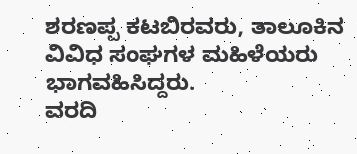ಶರಣಪ್ಪ ಕಟಬಿರವರು, ತಾಲೂಕಿನ ವಿವಿಧ ಸಂಘಗಳ ಮಹಿಳೆಯರು ಭಾಗವಹಿಸಿದ್ದರು.
ವರದಿ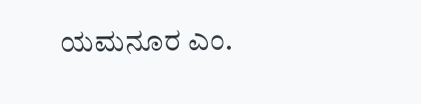ಯಮನೂರ ಎಂ.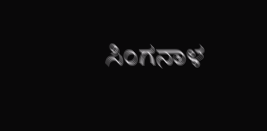ಸಿಂಗನಾಳ